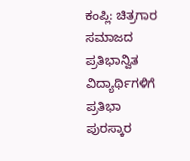ಕಂಪ್ಲಿ: ಚಿತ್ರಗಾರ ಸಮಾಜದ ಪ್ರತಿಭಾನ್ವಿತ ವಿದ್ಯಾರ್ಥಿಗಳಿಗೆ ಪ್ರತಿಭಾ ಪುರಸ್ಕಾರ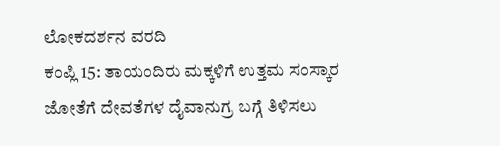ಲೋಕದರ್ಶನ ವರದಿ
ಕಂಪ್ಲಿ 15: ತಾಯಂದಿರು ಮಕ್ಕಳಿಗೆ ಉತ್ತಮ ಸಂಸ್ಕಾರ ಜೋತೆಗೆ ದೇವತೆಗಳ ದೈವಾನುಗ್ರ ಬಗ್ಗೆ ತಿಳಿಸಲು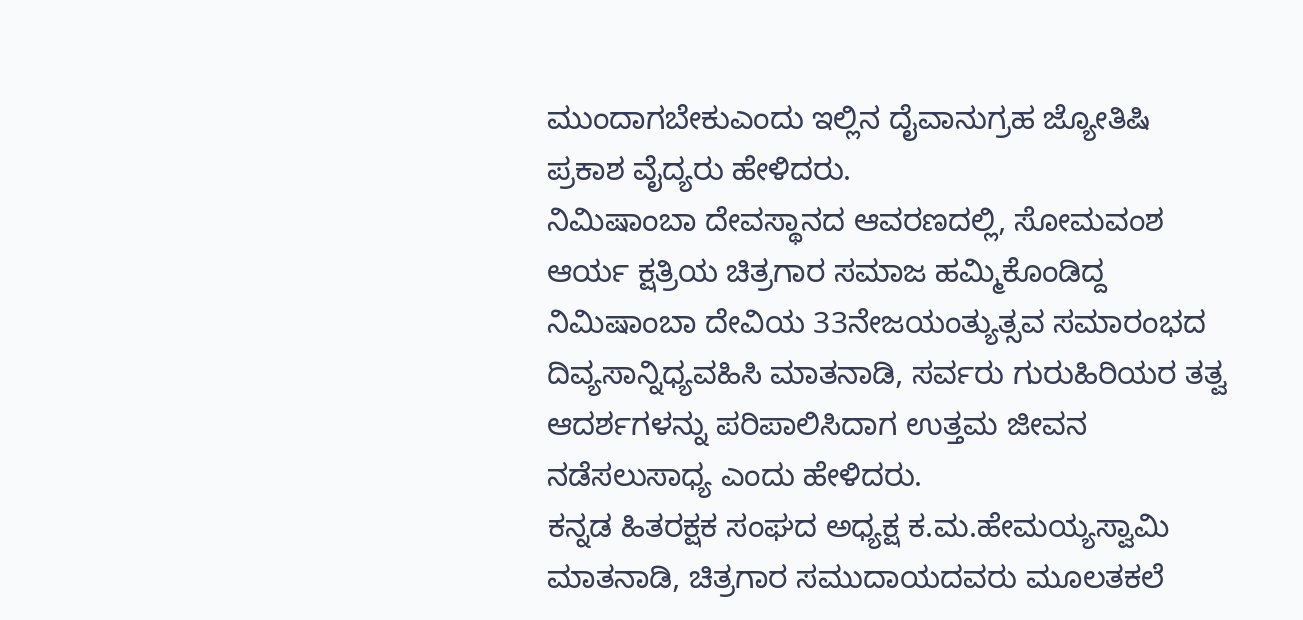ಮುಂದಾಗಬೇಕುಎಂದು ಇಲ್ಲಿನ ದೈವಾನುಗ್ರಹ ಜ್ಯೋತಿಷಿ ಪ್ರಕಾಶ ವೈದ್ಯರು ಹೇಳಿದರು.
ನಿಮಿಷಾಂಬಾ ದೇವಸ್ಥಾನದ ಆವರಣದಲ್ಲಿ, ಸೋಮವಂಶ ಆರ್ಯ ಕ್ಷತ್ರಿಯ ಚಿತ್ರಗಾರ ಸಮಾಜ ಹಮ್ಮಿಕೊಂಡಿದ್ದ ನಿಮಿಷಾಂಬಾ ದೇವಿಯ 33ನೇಜಯಂತ್ಯುತ್ಸವ ಸಮಾರಂಭದ ದಿವ್ಯಸಾನ್ನಿಧ್ಯವಹಿಸಿ ಮಾತನಾಡಿ, ಸರ್ವರು ಗುರುಹಿರಿಯರ ತತ್ವ ಆದರ್ಶಗಳನ್ನು ಪರಿಪಾಲಿಸಿದಾಗ ಉತ್ತಮ ಜೀವನ ನಡೆಸಲುಸಾಧ್ಯ ಎಂದು ಹೇಳಿದರು.
ಕನ್ನಡ ಹಿತರಕ್ಷಕ ಸಂಘದ ಅಧ್ಯಕ್ಷ ಕ.ಮ.ಹೇಮಯ್ಯಸ್ವಾಮಿ ಮಾತನಾಡಿ, ಚಿತ್ರಗಾರ ಸಮುದಾಯದವರು ಮೂಲತಕಲೆ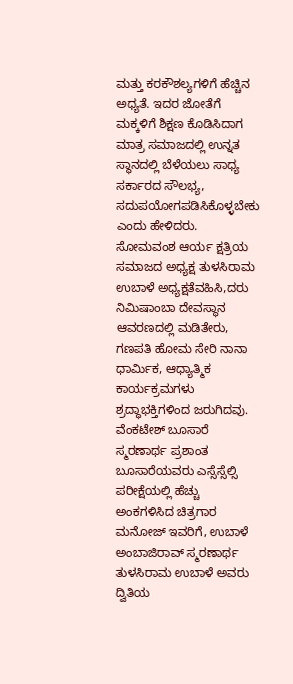ಮತ್ತು ಕರಕೌಶಲ್ಯಗಳಿಗೆ ಹೆಚ್ಚಿನ ಅಧ್ಯತೆ. ಇದರ ಜೋತೆಗೆ ಮಕ್ಕಳಿಗೆ ಶಿಕ್ಷಣ ಕೊಡಿಸಿದಾಗ ಮಾತ್ರ ಸಮಾಜದಲ್ಲಿ ಉನ್ನತ ಸ್ಥಾನದಲ್ಲಿ ಬೆಳೆಯಲು ಸಾಧ್ಯ ಸರ್ಕಾರದ ಸೌಲಭ್ಯ, ಸದುಪಯೋಗಪಡಿಸಿಕೊಳ್ಳಬೇಕು ಎಂದು ಹೇಳಿದರು.
ಸೋಮವಂಶ ಆರ್ಯ ಕ್ಷತ್ರಿಯ ಸಮಾಜದ ಅಧ್ಯಕ್ಷ ತುಳಸಿರಾಮ ಉಬಾಳೆ ಅಧ್ಯಕ್ಷತೆವಹಿಸಿ,ದರು ನಿಮಿಷಾಂಬಾ ದೇವಸ್ಥಾನ ಆವರಣದಲ್ಲಿ ಮಡಿತೇರು, ಗಣಪತಿ ಹೋಮ ಸೇರಿ ನಾನಾ ಧಾರ್ಮಿಕ, ಆಧ್ಯಾತ್ಮಿಕ ಕಾರ್ಯಕ್ರಮಗಳು ಶ್ರದ್ಧಾಭಕ್ತಿಗಳಿಂದ ಜರುಗಿದವು.
ವೆಂಕಟೇಶ್ ಬೂಸಾರೆ ಸ್ಮರಣಾರ್ಥ ಪ್ರಶಾಂತ ಬೂಸಾರೆಯವರು ಎಸ್ಸೆಸ್ಸೆಲ್ಸಿ ಪರೀಕ್ಷೆಯಲ್ಲಿ ಹೆಚ್ಚು ಅಂಕಗಳಿಸಿದ ಚಿತ್ರಗಾರ ಮನೋಜ್ ಇವರಿಗೆ, ಉಬಾಳೆ ಅಂಬಾಜಿರಾವ್ ಸ್ಮರಣಾರ್ಥ ತುಳಸಿರಾಮ ಉಬಾಳೆ ಅವರು ದ್ವಿತಿಯ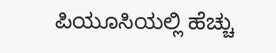ಪಿಯೂಸಿಯಲ್ಲಿ ಹೆಚ್ಚು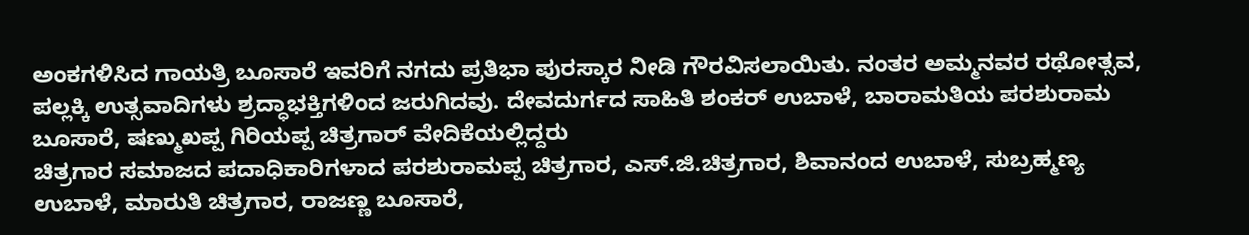ಅಂಕಗಳಿಸಿದ ಗಾಯತ್ರಿ ಬೂಸಾರೆ ಇವರಿಗೆ ನಗದು ಪ್ರತಿಭಾ ಪುರಸ್ಕಾರ ನೀಡಿ ಗೌರವಿಸಲಾಯಿತು. ನಂತರ ಅಮ್ಮನವರ ರಥೋತ್ಸವ, ಪಲ್ಲಕ್ಕಿ ಉತ್ಸವಾದಿಗಳು ಶ್ರದ್ಧಾಭಕ್ತಿಗಳಿಂದ ಜರುಗಿದವು. ದೇವದುರ್ಗದ ಸಾಹಿತಿ ಶಂಕರ್ ಉಬಾಳೆ, ಬಾರಾಮತಿಯ ಪರಶುರಾಮ ಬೂಸಾರೆ, ಷಣ್ಮುಖಪ್ಪ ಗಿರಿಯಪ್ಪ ಚಿತ್ರಗಾರ್ ವೇದಿಕೆಯಲ್ಲಿದ್ದರು
ಚಿತ್ರಗಾರ ಸಮಾಜದ ಪದಾಧಿಕಾರಿಗಳಾದ ಪರಶುರಾಮಪ್ಪ ಚಿತ್ರಗಾರ, ಎಸ್.ಜಿ.ಚಿತ್ರಗಾರ, ಶಿವಾನಂದ ಉಬಾಳೆ, ಸುಬ್ರಹ್ಮಣ್ಯ ಉಬಾಳೆ, ಮಾರುತಿ ಚಿತ್ರಗಾರ, ರಾಜಣ್ಣ ಬೂಸಾರೆ,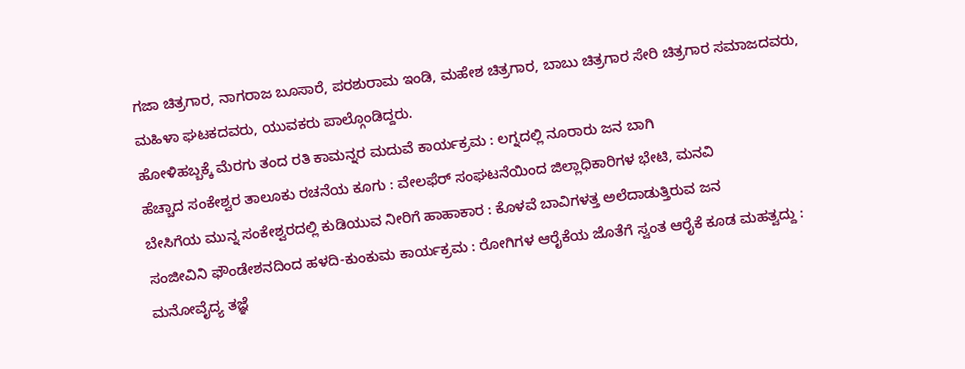ಗಜಾ ಚಿತ್ರಗಾರ, ನಾಗರಾಜ ಬೂಸಾರೆ, ಪರಶುರಾಮ ಇಂಡಿ, ಮಹೇಶ ಚಿತ್ರಗಾರ, ಬಾಬು ಚಿತ್ರಗಾರ ಸೇರಿ ಚಿತ್ರಗಾರ ಸಮಾಜದವರು, ಮಹಿಳಾ ಘಟಕದವರು, ಯುವಕರು ಪಾಲ್ಗೊಂಡಿದ್ದರು.
ಹೋಳಿಹಬ್ಬಕ್ಕೆ ಮೆರಗು ತಂದ ರತಿ ಕಾಮನ್ನರ ಮದುವೆ ಕಾರ್ಯಕ್ರಮ : ಲಗ್ನದಲ್ಲಿ ನೂರಾರು ಜನ ಬಾಗಿ
ಹೆಚ್ಚಾದ ಸಂಕೇಶ್ವರ ತಾಲೂಕು ರಚನೆಯ ಕೂಗು : ವೇಲಫೆರ್ ಸಂಘಟನೆಯಿಂದ ಜಿಲ್ಲಾಧಿಕಾರಿಗಳ ಭೇಟಿ, ಮನವಿ
ಬೇಸಿಗೆಯ ಮುನ್ನ ಸಂಕೇಶ್ವರದಲ್ಲಿ ಕುಡಿಯುವ ನೀರಿಗೆ ಹಾಹಾಕಾರ : ಕೊಳವೆ ಬಾವಿಗಳತ್ತ ಅಲೆದಾಡುತ್ತಿರುವ ಜನ
ಸಂಜೀವಿನಿ ಫೌಂಡೇಶನದಿಂದ ಹಳದಿ-ಕುಂಕುಮ ಕಾರ್ಯಕ್ರಮ : ರೋಗಿಗಳ ಆರೈಕೆಯ ಜೊತೆಗೆ ಸ್ವಂತ ಆರೈಕೆ ಕೂಡ ಮಹತ್ವದ್ದು : ಮನೋವೈದ್ಯ ತಜ್ಞೆ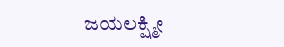ಜಯಲಕ್ಷ್ಮೀ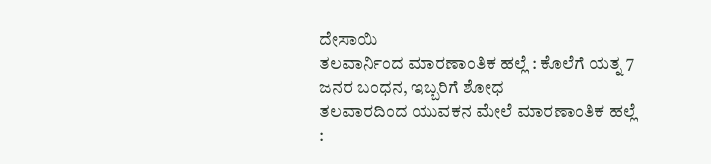ದೇಸಾಯಿ
ತಲವಾರ್ನಿಂದ ಮಾರಣಾಂತಿಕ ಹಲ್ಲೆ : ಕೊಲೆಗೆ ಯತ್ನ 7 ಜನರ ಬಂಧನ, ಇಬ್ಬರಿಗೆ ಶೋಧ
ತಲವಾರದಿಂದ ಯುವಕನ ಮೇಲೆ ಮಾರಣಾಂತಿಕ ಹಲ್ಲೆ :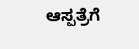ಆಸ್ಪತ್ರೆಗೆ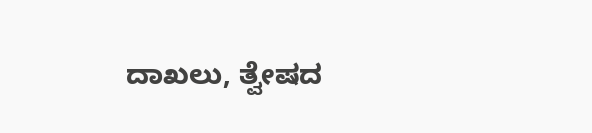ದಾಖಲು, ತ್ವೇಷದ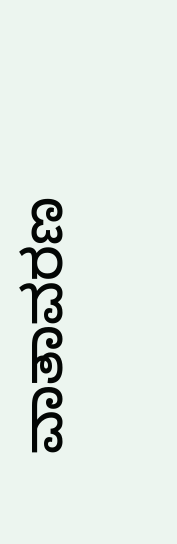ವಾತಾವರಣ